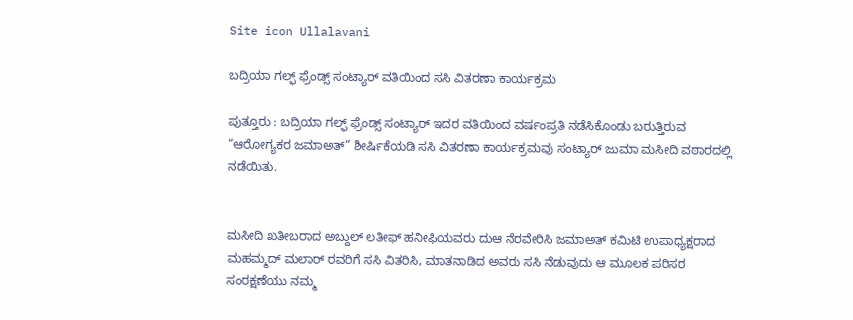Site icon Ullalavani

ಬದ್ರಿಯಾ ಗಲ್ಫ್ ಫ್ರೆಂಡ್ಸ್ ಸಂಟ್ಯಾರ್ ವತಿಯಿಂದ ಸಸಿ ವಿತರಣಾ ಕಾರ್ಯಕ್ರಮ

ಪುತ್ತೂರು : ಬದ್ರಿಯಾ ಗಲ್ಫ್ ಫ್ರೆಂಡ್ಸ್ ಸಂಟ್ಯಾರ್ ಇದರ ವತಿಯಿಂದ ವರ್ಷಂಪ್ರತಿ ನಡೆಸಿಕೊಂಡು ಬರುತ್ತಿರುವ “ಆರೋಗ್ಯಕರ ಜಮಾಅತ್” ಶೀರ್ಷಿಕೆಯಡಿ ಸಸಿ ವಿತರಣಾ ಕಾರ್ಯಕ್ರಮವು ಸಂಟ್ಯಾರ್ ಜುಮಾ ಮಸೀದಿ ವಠಾರದಲ್ಲಿ ನಡೆಯಿತು.


ಮಸೀದಿ ಖತೀಬರಾದ ಅಬ್ದುಲ್ ಲತೀಫ್ ಹನೀಫಿಯವರು ದುಆ ನೆರವೇರಿಸಿ ಜಮಾಅತ್ ಕಮಿಟಿ ಉಪಾಧ್ಯಕ್ಷರಾದ ಮಹಮ್ಮದ್ ಮಲಾರ್ ರವರಿಗೆ ಸಸಿ ವಿತರಿಸಿ, ಮಾತನಾಡಿದ ಅವರು ಸಸಿ ನೆಡುವುದು ಆ ಮೂಲಕ ಪರಿಸರ ಸಂರಕ್ಷಣೆಯು ನಮ್ಮ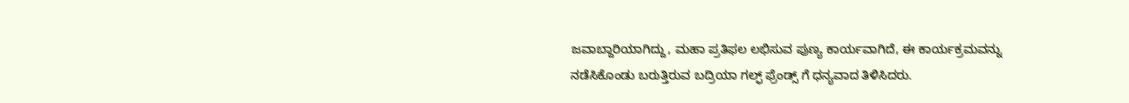ಜವಾಬ್ದಾರಿಯಾಗಿದ್ದು, ಮಹಾ ಪ್ರತಿಫಲ ಲಭಿಸುವ ಪುಣ್ಯ ಕಾರ್ಯವಾಗಿದೆ, ಈ ಕಾರ್ಯಕ್ರಮವನ್ನು ನಡೆಸಿಕೊಂಡು ಬರುತ್ತಿರುವ ಬದ್ರಿಯಾ ಗಲ್ಫ್ ಫ್ರೆಂಡ್ಸ್ ಗೆ ಧನ್ಯವಾದ ತಿಳಿಸಿದರು.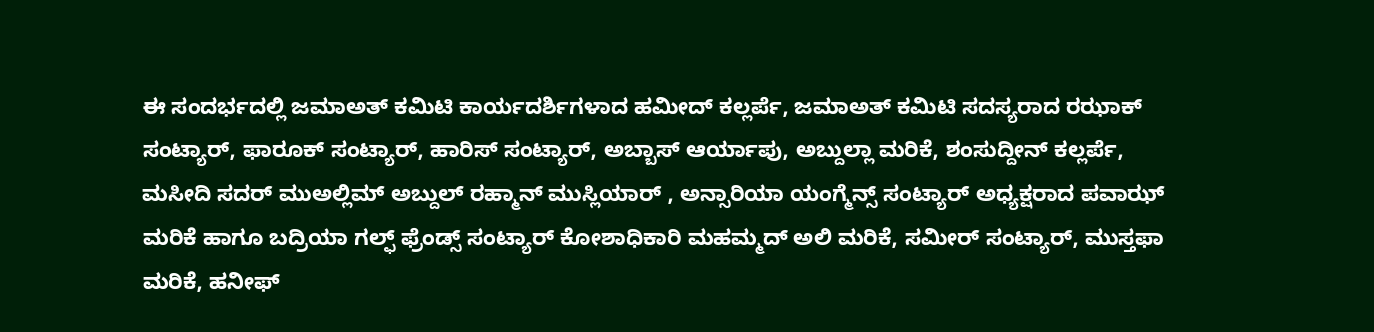ಈ ಸಂದರ್ಭದಲ್ಲಿ ಜಮಾಅತ್ ಕಮಿಟಿ ಕಾರ್ಯದರ್ಶಿಗಳಾದ ಹಮೀದ್ ಕಲ್ಲರ್ಪೆ, ಜಮಾಅತ್ ಕಮಿಟಿ ಸದಸ್ಯರಾದ ರಝಾಕ್ ಸಂಟ್ಯಾರ್, ಫಾರೂಕ್ ಸಂಟ್ಯಾರ್, ಹಾರಿಸ್ ಸಂಟ್ಯಾರ್, ಅಬ್ಬಾಸ್ ಆರ್ಯಾಪು, ಅಬ್ದುಲ್ಲಾ ಮರಿಕೆ, ಶಂಸುದ್ದೀನ್ ಕಲ್ಲರ್ಪೆ, ಮಸೀದಿ ಸದರ್ ಮುಅಲ್ಲಿಮ್ ಅಬ್ದುಲ್ ರಹ್ಮಾನ್ ಮುಸ್ಲಿಯಾರ್ , ಅನ್ಸಾರಿಯಾ ಯಂಗ್ಮೆನ್ಸ್ ಸಂಟ್ಯಾರ್ ಅಧ್ಯಕ್ಷರಾದ ಪವಾಝ್ ಮರಿಕೆ ಹಾಗೂ ಬದ್ರಿಯಾ ಗಲ್ಫ್ ಫ್ರೆಂಡ್ಸ್ ಸಂಟ್ಯಾರ್ ಕೋಶಾಧಿಕಾರಿ ಮಹಮ್ಮದ್ ಅಲಿ ಮರಿಕೆ, ಸಮೀರ್ ಸಂಟ್ಯಾರ್, ಮುಸ್ತಫಾ ಮರಿಕೆ, ಹನೀಫ್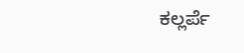ಕಲ್ಲರ್ಪೆ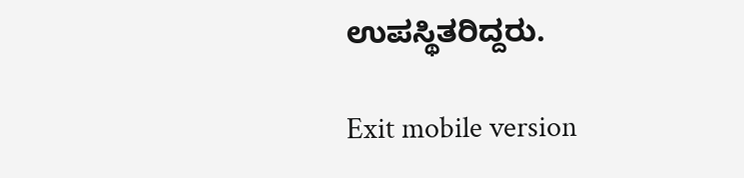ಉಪಸ್ಥಿತರಿದ್ದರು.

Exit mobile version